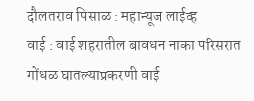दौलतराव पिसाळ : महान्यूज लाईव्ह
वाई : वाई शहरातील बावधन नाका परिसरात गोंधळ घातल्याप्रकरणी वाई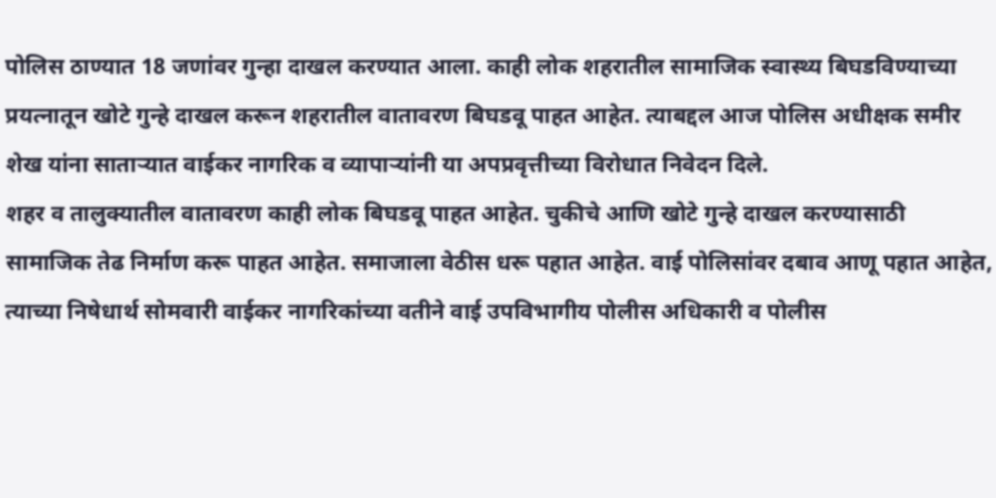पोलिस ठाण्यात 18 जणांवर गुन्हा दाखल करण्यात आला. काही लोक शहरातील सामाजिक स्वास्थ्य बिघडविण्याच्या प्रयत्नातून खोटे गुन्हे दाखल करून शहरातील वातावरण बिघडवू पाहत आहेत. त्याबद्दल आज पोलिस अधीक्षक समीर शेख यांना साताऱ्यात वाईकर नागरिक व व्यापाऱ्यांनी या अपप्रवृत्तीच्या विरोधात निवेदन दिले.
शहर व तालुक्यातील वातावरण काही लोक बिघडवू पाहत आहेत. चुकीचे आणि खोटे गुन्हे दाखल करण्यासाठी सामाजिक तेढ निर्माण करू पाहत आहेत. समाजाला वेठीस धरू पहात आहेत. वाई पोलिसांवर दबाव आणू पहात आहेत, त्याच्या निषेधार्थ सोमवारी वाईकर नागरिकांच्या वतीने वाई उपविभागीय पोलीस अधिकारी व पोलीस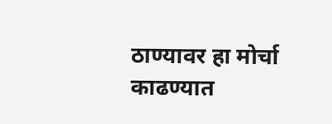ठाण्यावर हा मोर्चा काढण्यात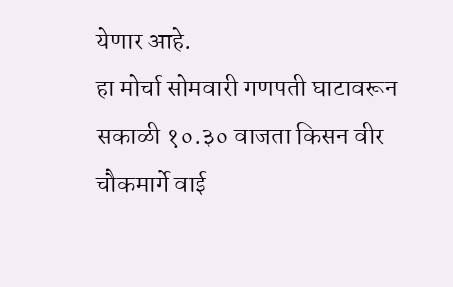येणार आहे.
हा मोर्चा सोमवारी गणपती घाटावरून सकाळी १०.३० वाजता किसन वीर चौकमार्गे वाई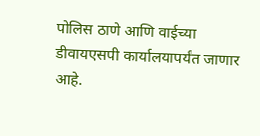पोलिस ठाणे आणि वाईच्या डीवायएसपी कार्यालयापर्यंत जाणार आहे.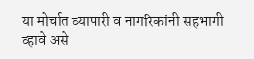या मोर्चात व्यापारी व नागरिकांनी सहभागी व्हावे असे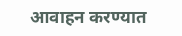आवाहन करण्यात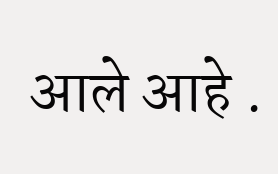आले आहे .